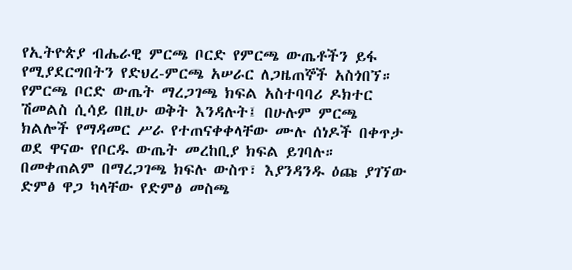የኢትዮጵያ ብሔራዊ ምርጫ ቦርድ የምርጫ ውጤቶችን ይፋ የሚያደርግበትን የድህረ-ምርጫ አሠራር ለጋዜጠኞች አስጎበኘ።
የምርጫ ቦርድ ውጤት ማረጋገጫ ክፍል አስተባባሪ ዶክተር ሽመልስ ሲሳይ በዚሁ ወቅት እንዳሉት፤ በሁሉም ምርጫ ክልሎች የማዳመር ሥራ የተጠናቀቀላቸው ሙሉ ሰነዶች በቀጥታ ወደ ዋናው የቦርዱ ውጤት መረከቢያ ክፍል ይገባሉ።
በመቀጠልም በማረጋገጫ ክፍሉ ውስጥ፣ እያንዳንዱ ዕጩ ያገኘው ድምፅ ዋጋ ካላቸው የድምፅ መስጫ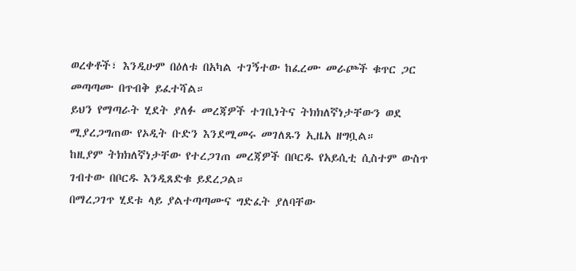ወረቀቶች፣ እንዲሁም በዕለቱ በአካል ተገኝተው ከፈረሙ መራጮች ቁጥር ጋር መጣጣሙ በጥብቅ ይፈተሻል።
ይህን የማጣራት ሂደት ያለፉ መረጃዎች ተገቢነትና ትክክለኛነታቸውን ወደ ሚያረጋግጠው የኦዲት ቡድን እንደሚመሩ መገለጹን ኢዜአ ዘግቧል።
ከዚያም ትክክለኛነታቸው የተረጋገጠ መረጃዎች በቦርዱ የአይሲቲ ሲስተም ውስጥ ገብተው በቦርዱ እንዲጸድቁ ይደረጋል።
በማረጋገጥ ሂደቱ ላይ ያልተጣጣሙና ግድፈት ያለባቸው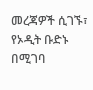መረጃዎች ሲገኙ፣ የኦዲት ቡድኑ በሚገባ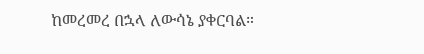ከመረመረ በኋላ ለውሳኔ ያቀርባል።